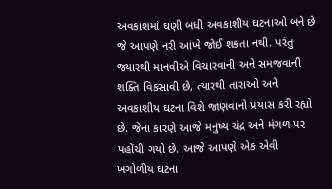અવકાશમાં ઘણી બધી અવકાશીય ઘટનાઓ બને છે જે આપણે નરી આંખે જોઈ શકતા નથી. પરંતુ જ્યારથી માનવીએ વિચારવાની અને સમજવાની શક્તિ વિકસાવી છે, ત્યારથી તારાઓ અને અવકાશીય ઘટના વિશે જાણવાનો પ્રયાસ કરી રહ્યો છે. જેના કારણે આજે મનુષ્ય ચંદ્ર અને મંગળ પર પહોંચી ગયો છે. આજે આપણે એક એવી ખગોળીય ઘટના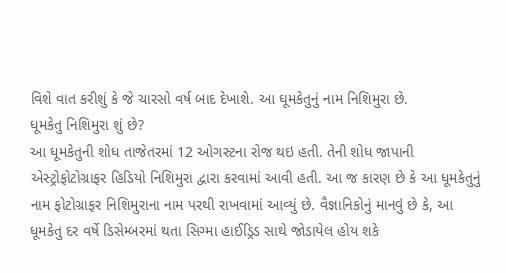વિશે વાત કરીશું કે જે ચારસો વર્ષ બાદ દેખાશે. આ ઘૂમકેતુનું નામ નિશિમુરા છે.
ધૂમકેતુ નિશિમુરા શું છે?
આ ધૂમકેતુની શોધ તાજેતરમાં 12 ઓગસ્ટના રોજ થઇ હતી. તેની શોધ જાપાની એસ્ટ્રોફોટોગ્રાફર હિડિયો નિશિમુરા દ્વારા કરવામાં આવી હતી. આ જ કારણ છે કે આ ધૂમકેતુનું નામ ફોટોગ્રાફર નિશિમુરાના નામ પરથી રાખવામાં આવ્યું છે. વૈજ્ઞાનિકોનું માનવું છે કે, આ ધૂમકેતુ દર વર્ષે ડિસેમ્બરમાં થતા સિગ્મા હાઈડ્રિડ સાથે જોડાયેલ હોય શકે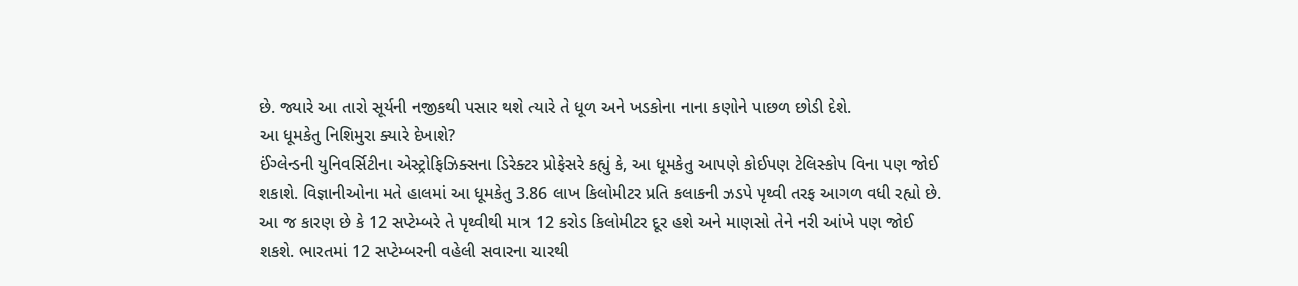છે. જ્યારે આ તારો સૂર્યની નજીકથી પસાર થશે ત્યારે તે ધૂળ અને ખડકોના નાના કણોને પાછળ છોડી દેશે.
આ ધૂમકેતુ નિશિમુરા ક્યારે દેખાશે?
ઈંગ્લેન્ડની યુનિવર્સિટીના એસ્ટ્રોફિઝિક્સના ડિરેક્ટર પ્રોફેસરે કહ્યું કે, આ ધૂમકેતુ આપણે કોઈપણ ટેલિસ્કોપ વિના પણ જોઈ શકાશે. વિજ્ઞાનીઓના મતે હાલમાં આ ધૂમકેતુ 3.86 લાખ કિલોમીટર પ્રતિ કલાકની ઝડપે પૃથ્વી તરફ આગળ વધી રહ્યો છે. આ જ કારણ છે કે 12 સપ્ટેમ્બરે તે પૃથ્વીથી માત્ર 12 કરોડ કિલોમીટર દૂર હશે અને માણસો તેને નરી આંખે પણ જોઈ શકશે. ભારતમાં 12 સપ્ટેમ્બરની વહેલી સવારના ચારથી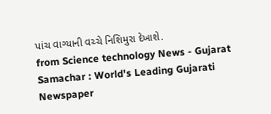પાંચ વાગ્યાની વચ્ચે નિશિમુરા દેખાશે.
from Science technology News - Gujarat Samachar : World's Leading Gujarati Newspaper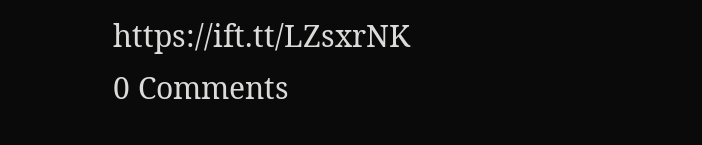https://ift.tt/LZsxrNK
0 Comments